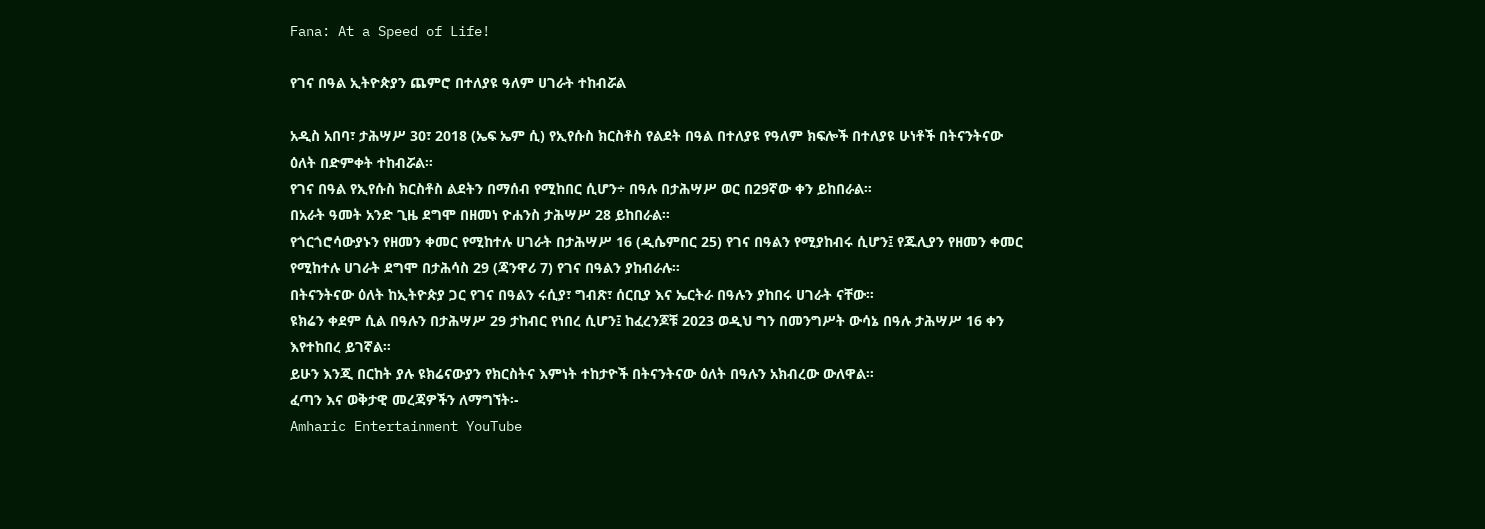Fana: At a Speed of Life!

የገና በዓል ኢትዮጵያን ጨምሮ በተለያዩ ዓለም ሀገራት ተከብሯል

አዲስ አበባ፣ ታሕሣሥ 30፣ 2018 (ኤፍ ኤም ሲ) የኢየሱስ ክርስቶስ የልደት በዓል በተለያዩ የዓለም ክፍሎች በተለያዩ ሁነቶች በትናንትናው ዕለት በድምቀት ተከብሯል፡፡
የገና በዓል የኢየሱስ ክርስቶስ ልደትን በማሰብ የሚከበር ሲሆን÷ በዓሉ በታሕሣሥ ወር በ29ኛው ቀን ይከበራል።
በአራት ዓመት አንድ ጊዜ ደግሞ በዘመነ ዮሐንስ ታሕሣሥ 28 ይከበራል፡፡
የጎርጎሮሳውያኑን የዘመን ቀመር የሚከተሉ ሀገራት በታሕሣሥ 16 (ዲሴምበር 25) የገና በዓልን የሚያከብሩ ሲሆን፤ የጁሊያን የዘመን ቀመር የሚከተሉ ሀገራት ደግሞ በታሕሳስ 29 (ጃንዋሪ 7) የገና በዓልን ያከብራሉ።
በትናንትናው ዕለት ከኢትዮጵያ ጋር የገና በዓልን ሩሲያ፣ ግብጽ፣ ሰርቢያ እና ኤርትራ በዓሉን ያከበሩ ሀገራት ናቸው።
ዩክሬን ቀደም ሲል በዓሉን በታሕሣሥ 29 ታከብር የነበረ ሲሆን፤ ከፈረንጆቹ 2023 ወዲህ ግን በመንግሥት ውሳኔ በዓሉ ታሕሣሥ 16 ቀን እየተከበረ ይገኛል።
ይሁን እንጂ በርከት ያሉ ዩክሬናውያን የክርስትና እምነት ተከታዮች በትናንትናው ዕለት በዓሉን አክብረው ውለዋል።
ፈጣን እና ወቅታዊ መረጃዎችን ለማግኘት፡-
Amharic Entertainment YouTube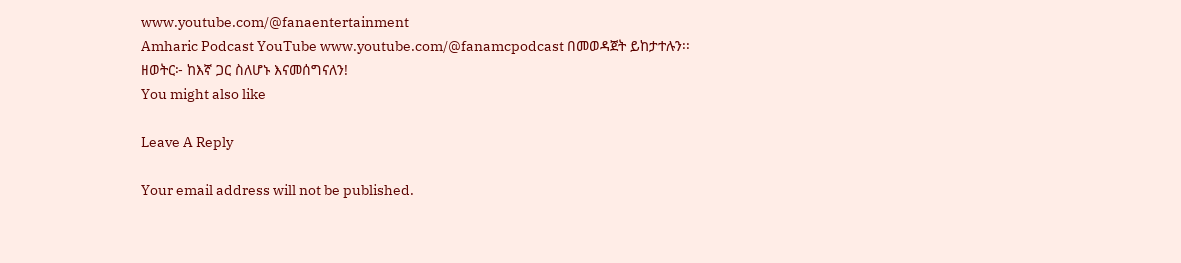www.youtube.com/@fanaentertainment
Amharic Podcast YouTube www.youtube.com/@fanamcpodcast በመወዳጀት ይከታተሉን፡፡
ዘወትር፦ ከእኛ ጋር ስለሆኑ እናመሰግናለን!
You might also like

Leave A Reply

Your email address will not be published.